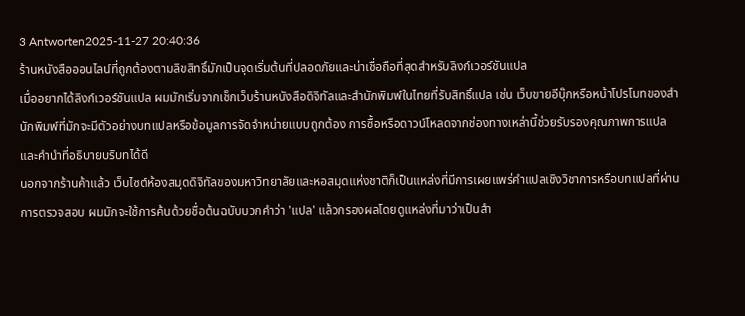3 Antworten2025-11-27 20:40:36
ร้านหนังสือออนไลน์ที่ถูกต้องตามลิขสิทธิ์มักเป็นจุดเริ่มต้นที่ปลอดภัยและน่าเชื่อถือที่สุดสำหรับลิงก์เวอร์ชันแปล
เมื่ออยากได้ลิงก์เวอร์ชันแปล ผมมักเริ่มจากเช็กเว็บร้านหนังสือดิจิทัลและสำนักพิมพ์ในไทยที่รับสิทธิ์แปล เช่น เว็บขายอีบุ๊กหรือหน้าโปรโมทของสำนักพิมพ์ที่มักจะมีตัวอย่างบทแปลหรือข้อมูลการจัดจำหน่ายแบบถูกต้อง การซื้อหรือดาวน์โหลดจากช่องทางเหล่านี้ช่วยรับรองคุณภาพการแปลและคำนำที่อธิบายบริบทได้ดี
นอกจากร้านค้าแล้ว เว็บไซต์ห้องสมุดดิจิทัลของมหาวิทยาลัยและหอสมุดแห่งชาติก็เป็นแหล่งที่มีการเผยแพร่คำแปลเชิงวิชาการหรือบทแปลที่ผ่านการตรวจสอบ ผมมักจะใช้การค้นด้วยชื่อต้นฉบับบวกคำว่า 'แปล' แล้วกรองผลโดยดูแหล่งที่มาว่าเป็นสำ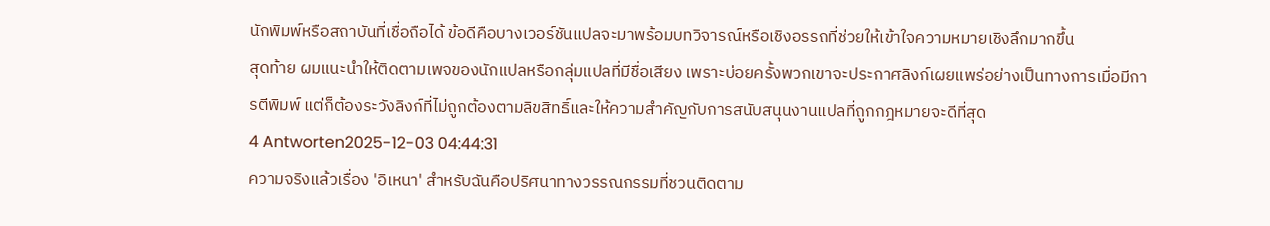นักพิมพ์หรือสถาบันที่เชื่อถือได้ ข้อดีคือบางเวอร์ชันแปลจะมาพร้อมบทวิจารณ์หรือเชิงอรรถที่ช่วยให้เข้าใจความหมายเชิงลึกมากขึ้น
สุดท้าย ผมแนะนำให้ติดตามเพจของนักแปลหรือกลุ่มแปลที่มีชื่อเสียง เพราะบ่อยครั้งพวกเขาจะประกาศลิงก์เผยแพร่อย่างเป็นทางการเมื่อมีการตีพิมพ์ แต่ก็ต้องระวังลิงก์ที่ไม่ถูกต้องตามลิขสิทธิ์และให้ความสำคัญกับการสนับสนุนงานแปลที่ถูกกฎหมายจะดีที่สุด
4 Antworten2025-12-03 04:44:31
ความจริงแล้วเรื่อง 'อิเหนา' สำหรับฉันคือปริศนาทางวรรณกรรมที่ชวนติดตาม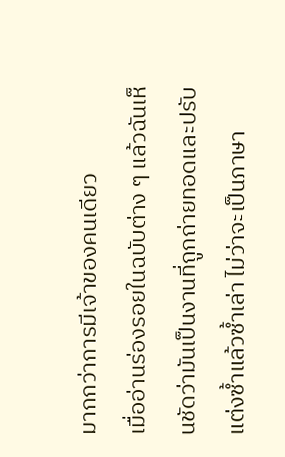มากกว่าการมีเจ้าของคนเดียว
เมื่ออ่านร่องรอยในฉบับต่าง ๆ แล้วฉันเห็นชัดว่ามันเป็นงานที่ถูกถ่ายทอดและปรับแต่งซ้ำแล้วซ้ำเล่า ไม่ว่าจะเป็นภาษา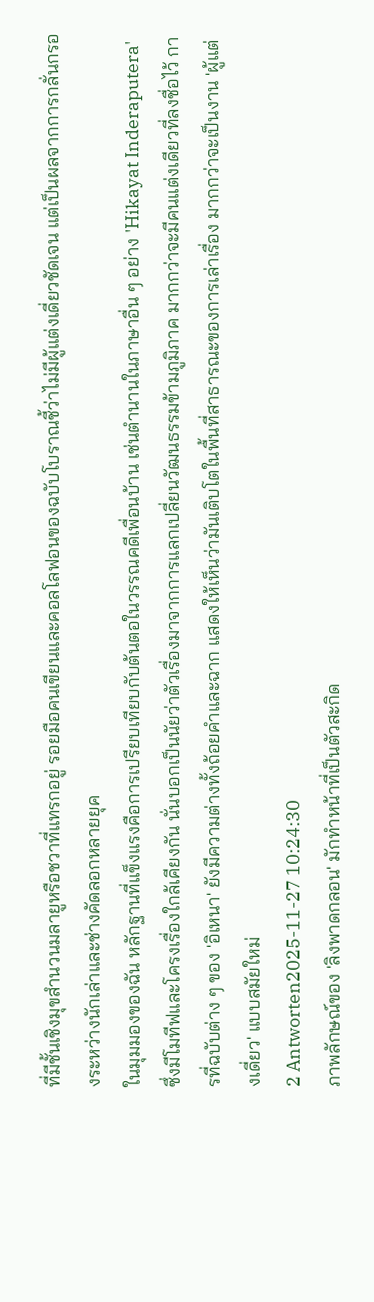ที่มีชั้นเชิงมุขสำนวนมลายูหรือชวาที่แทรกอยู่ รอยมือคนเขียนและคอลโลฟอนของฉบับโบราณชี้ว่าไม่มีผู้แต่งเดี่ยวชัดเจน แต่เป็นผลจากการกลั่นกรองระหว่างนักเล่าและช่างคัดลอกหลายยุค
ในมุมมองของฉัน หลักฐานที่แข็งแรงคือการเปรียบเทียบกับต้นตอในวรรณคดีเพื่อนบ้าน เช่นตำนานในภาษาอื่น ๆ อย่าง 'Hikayat Inderaputera' ซึ่งมีโมทีฟและโครงเรื่องใกล้เคียงกัน นั่นบอกเป็นนัยว่าตัวเรื่องมาจากการแลกเปลี่ยนวัฒนธรรมข้ามภูมิภาค มากกว่าจะมีคนแต่งเดียวที่ลงชื่อไว้ การที่ฉบับต่าง ๆ ของ 'อิเหนา' ยังมีความต่างทั้งถ้อยคำและฉาก แสดงให้เห็นว่ามันเติบโตในพื้นที่สาธารณะของการเล่าเรื่อง มากกว่าจะเป็นงาน 'ผู้แต่งเดี่ยว' แบบสมัยใหม่
2 Antworten2025-11-27 10:24:30
ภาพลักษณ์ของ 'ลิงพาดกลอน' มักทำหน้าที่เป็นตัวสะกิด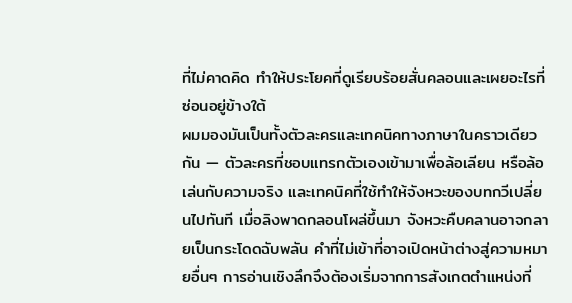ที่ไม่คาดคิด ทำให้ประโยคที่ดูเรียบร้อยสั่นคลอนและเผยอะไรที่ซ่อนอยู่ข้างใต้
ผมมองมันเป็นทั้งตัวละครและเทคนิคทางภาษาในคราวเดียวกัน — ตัวละครที่ชอบแทรกตัวเองเข้ามาเพื่อล้อเลียน หรือล้อเล่นกับความจริง และเทคนิคที่ใช้ทำให้จังหวะของบทกวีเปลี่ยนไปทันที เมื่อลิงพาดกลอนโผล่ขึ้นมา จังหวะคืบคลานอาจกลายเป็นกระโดดฉับพลัน คำที่ไม่เข้าที่อาจเปิดหน้าต่างสู่ความหมายอื่นๆ การอ่านเชิงลึกจึงต้องเริ่มจากการสังเกตตำแหน่งที่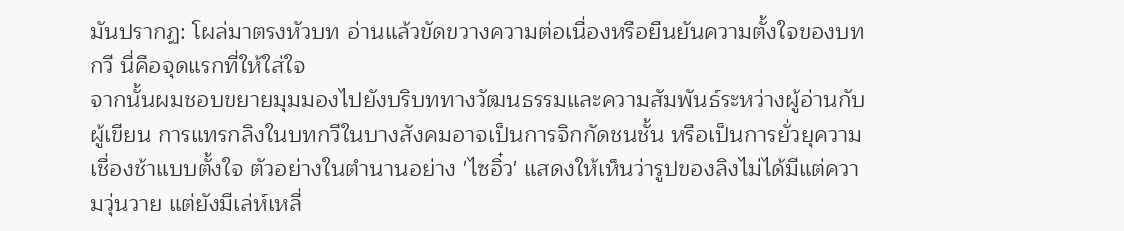มันปรากฏ: โผล่มาตรงหัวบท อ่านแล้วขัดขวางความต่อเนื่องหรือยืนยันความตั้งใจของบทกวี นี่คือจุดแรกที่ให้ใส่ใจ
จากนั้นผมชอบขยายมุมมองไปยังบริบททางวัฒนธรรมและความสัมพันธ์ระหว่างผู้อ่านกับผู้เขียน การแทรกลิงในบทกวีในบางสังคมอาจเป็นการจิกกัดชนชั้น หรือเป็นการยั่วยุความเชื่องช้าแบบตั้งใจ ตัวอย่างในตำนานอย่าง 'ไซอิ๋ว' แสดงให้เห็นว่ารูปของลิงไม่ได้มีแต่ความวุ่นวาย แต่ยังมีเล่ห์เหลี่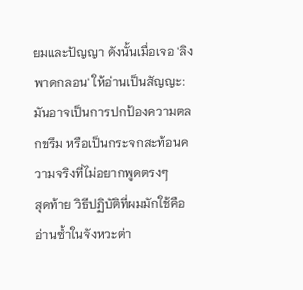ยมและปัญญา ดังนั้นเมื่อเจอ 'ลิงพาดกลอน' ให้อ่านเป็นสัญญะ: มันอาจเป็นการปกป้องความตลกขรึม หรือเป็นกระจกสะท้อนความจริงที่ไม่อยากพูดตรงๆ
สุดท้าย วิธีปฏิบัติที่ผมมักใช้คืออ่านซ้ำในจังหวะต่า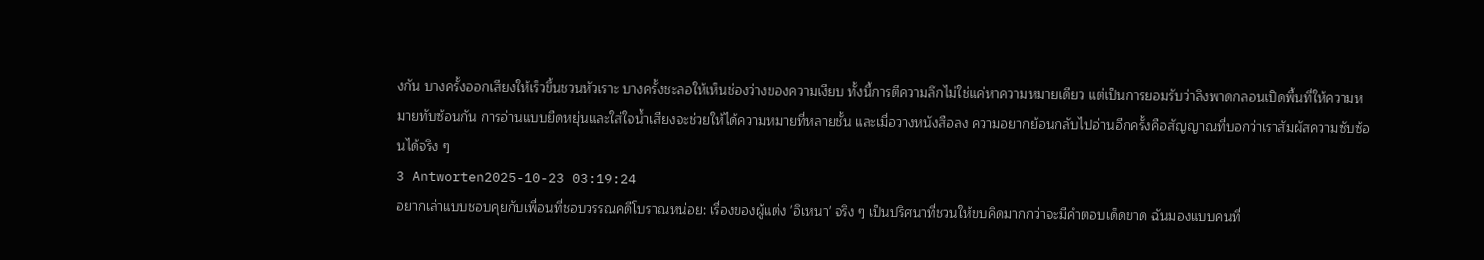งกัน บางครั้งออกเสียงให้เร็วขึ้นชวนหัวเราะ บางครั้งชะลอให้เห็นช่องว่างของความเงียบ ทั้งนี้การตีความลึกไม่ใช่แค่หาความหมายเดียว แต่เป็นการยอมรับว่าลิงพาดกลอนเปิดพื้นที่ให้ความหมายทับซ้อนกัน การอ่านแบบยืดหยุ่นและใส่ใจน้ำเสียงจะช่วยให้ได้ความหมายที่หลายชั้น และเมื่อวางหนังสือลง ความอยากย้อนกลับไปอ่านอีกครั้งคือสัญญาณที่บอกว่าเราสัมผัสความซับซ้อนได้จริง ๆ
3 Antworten2025-10-23 03:19:24
อยากเล่าแบบชอบคุยกับเพื่อนที่ชอบวรรณคดีโบราณหน่อย: เรื่องของผู้แต่ง 'อิเหนา' จริง ๆ เป็นปริศนาที่ชวนให้ขบคิดมากกว่าจะมีคำตอบเด็ดขาด ฉันมองแบบคนที่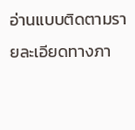อ่านแบบติดตามรายละเอียดทางภา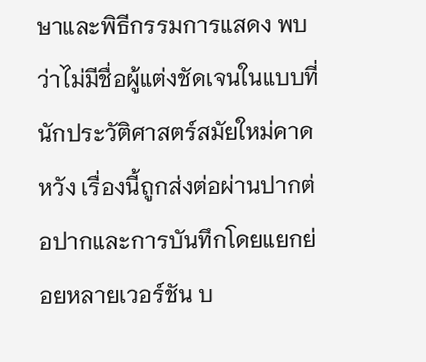ษาและพิธีกรรมการแสดง พบว่าไม่มีชื่อผู้แต่งชัดเจนในแบบที่นักประวัติศาสตร์สมัยใหม่คาดหวัง เรื่องนี้ถูกส่งต่อผ่านปากต่อปากและการบันทึกโดยแยกย่อยหลายเวอร์ชัน บ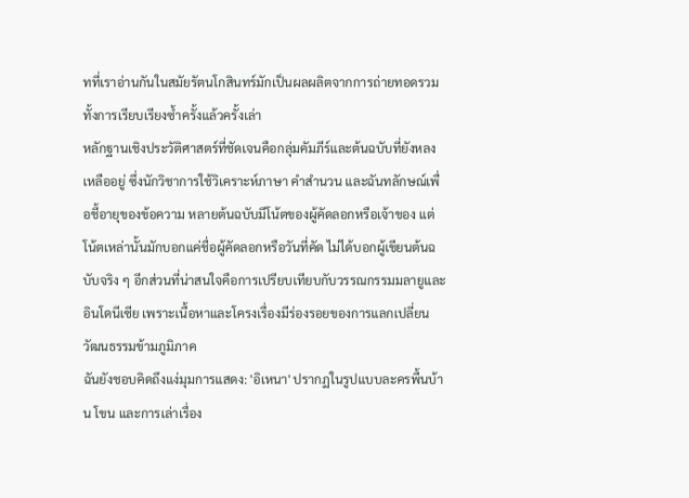ทที่เราอ่านกันในสมัยรัตนโกสินทร์มักเป็นผลผลิตจากการถ่ายทอดรวมทั้งการเรียบเรียงซ้ำครั้งแล้วครั้งเล่า
หลักฐานเชิงประวัติศาสตร์ที่ชัดเจนคือกลุ่มคัมภีร์และต้นฉบับที่ยังหลงเหลืออยู่ ซึ่งนักวิชาการใช้วิเคราะห์ภาษา คำสำนวน และฉันทลักษณ์เพื่อชี้อายุของข้อความ หลายต้นฉบับมีโน้ตของผู้คัดลอกหรือเจ้าของ แต่โน้ตเหล่านั้นมักบอกแค่ชื่อผู้คัดลอกหรือวันที่คัด ไม่ได้บอกผู้เขียนต้นฉบับจริง ๆ อีกส่วนที่น่าสนใจคือการเปรียบเทียบกับวรรณกรรมมลายูและอินโดนีเซีย เพราะเนื้อหาและโครงเรื่องมีร่องรอยของการแลกเปลี่ยนวัฒนธรรมข้ามภูมิภาค
ฉันยังชอบคิดถึงแง่มุมการแสดง: 'อิเหนา' ปรากฏในรูปแบบละครพื้นบ้าน โขน และการเล่าเรื่อง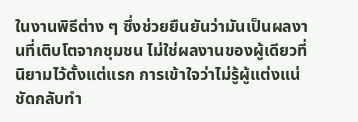ในงานพิธีต่าง ๆ ซึ่งช่วยยืนยันว่ามันเป็นผลงานที่เติบโตจากชุมชน ไม่ใช่ผลงานของผู้เดียวที่นิยามไว้ตั้งแต่แรก การเข้าใจว่าไม่รู้ผู้แต่งแน่ชัดกลับทำ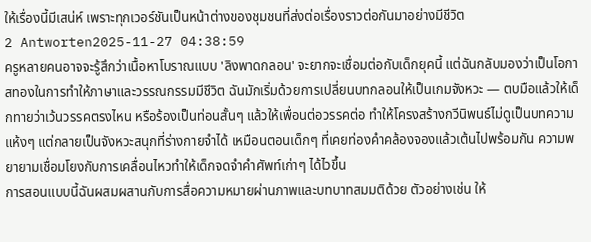ให้เรื่องนี้มีเสน่ห์ เพราะทุกเวอร์ชันเป็นหน้าต่างของชุมชนที่ส่งต่อเรื่องราวต่อกันมาอย่างมีชีวิต
2 Antworten2025-11-27 04:38:59
ครูหลายคนอาจจะรู้สึกว่าเนื้อหาโบราณแบบ 'ลิงพาดกลอน' จะยากจะเชื่อมต่อกับเด็กยุคนี้ แต่ฉันกลับมองว่าเป็นโอกาสทองในการทำให้ภาษาและวรรณกรรมมีชีวิต ฉันมักเริ่มด้วยการเปลี่ยนบทกลอนให้เป็นเกมจังหวะ — ตบมือแล้วให้เด็กทายว่าเว้นวรรคตรงไหน หรือร้องเป็นท่อนสั้นๆ แล้วให้เพื่อนต่อวรรคต่อ ทำให้โครงสร้างกวีนิพนธ์ไม่ดูเป็นบทความแห้งๆ แต่กลายเป็นจังหวะสนุกที่ร่างกายจำได้ เหมือนตอนเด็กๆ ที่เคยท่องคำคล้องจองแล้วเต้นไปพร้อมกัน ความพยายามเชื่อมโยงกับการเคลื่อนไหวทำให้เด็กจดจำคำศัพท์เก่าๆ ได้ไวขึ้น
การสอนแบบนี้ฉันผสมผสานกับการสื่อความหมายผ่านภาพและบทบาทสมมติด้วย ตัวอย่างเช่น ให้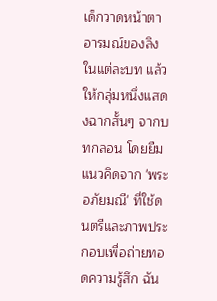เด็กวาดหน้าตาอารมณ์ของลิงในแต่ละบท แล้วให้กลุ่มหนึ่งแสดงฉากสั้นๆ จากบทกลอน โดยยืมแนวคิดจาก 'พระอภัยมณี' ที่ใช้ดนตรีและภาพประกอบเพื่อถ่ายทอดความรู้สึก ฉัน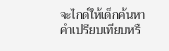จะไกด์ให้เด็กค้นหาคำเปรียบเทียบหรื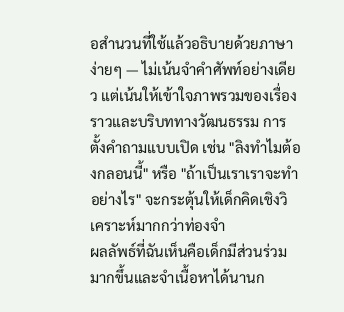อสำนวนที่ใช้แล้วอธิบายด้วยภาษาง่ายๆ — ไม่เน้นจำคำศัพท์อย่างเดียว แต่เน้นให้เข้าใจภาพรวมของเรื่องราวและบริบททางวัฒนธรรม การตั้งคำถามแบบเปิด เช่น "ลิงทำไมต้องกลอนนี้" หรือ "ถ้าเป็นเราเราจะทำอย่างไร" จะกระตุ้นให้เด็กคิดเชิงวิเคราะห์มากกว่าท่องจำ
ผลลัพธ์ที่ฉันเห็นคือเด็กมีส่วนร่วมมากขึ้นและจำเนื้อหาได้นานก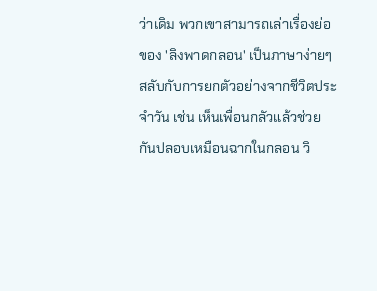ว่าเดิม พวกเขาสามารถเล่าเรื่องย่อของ 'ลิงพาดกลอน' เป็นภาษาง่ายๆ สลับกับการยกตัวอย่างจากชีวิตประจำวัน เช่น เห็นเพื่อนกลัวแล้วช่วยกันปลอบเหมือนฉากในกลอน วิ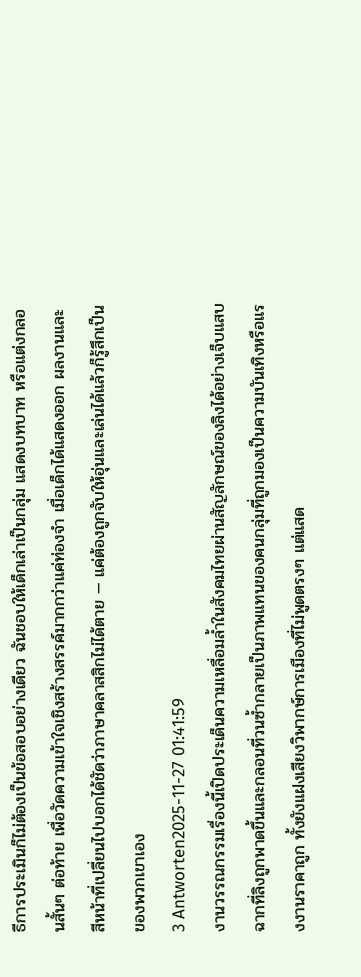ธีการประเมินก็ไม่ต้องเป็นข้อสอบอย่างเดียว ฉันชอบให้เด็กเล่าเป็นกลุ่ม แสดงบทบาท หรือแต่งกลอนสั้นๆ ต่อท้าย เพื่อวัดความเข้าใจเชิงสร้างสรรค์มากกว่าแค่ท่องจำ เมื่อเด็กได้แสดงออก ผลงานและสีหน้าที่เปลี่ยนไปบอกได้ชัดว่าภาษาคลาสสิกไม่ได้ตาย — แค่ต้องถูกจับให้อุ่นและเล่นได้แล้วก็รู้สึกเป็นของพวกเขาเอง
3 Antworten2025-11-27 01:41:59
งานวรรณกรรมเรื่องนี้เปิดประเด็นความเหลื่อมล้ำในสังคมไทยผ่านสัญลักษณ์ของลิงได้อย่างเจ็บแสบ ฉากที่ลิงถูกพาดขึ้นและกลอนที่วนซ้ำกลายเป็นภาพแทนของคนกลุ่มที่ถูกมองเป็นความบันเทิงหรือแรงงานราคาถูก ทั้งยังแฝงเสียงวิพากษ์การเมืองที่ไม่พูดตรงๆ แต่แสด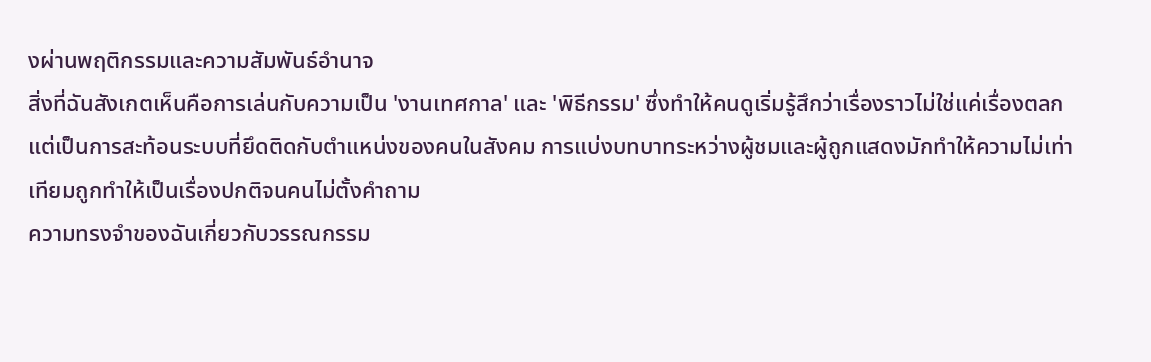งผ่านพฤติกรรมและความสัมพันธ์อำนาจ
สิ่งที่ฉันสังเกตเห็นคือการเล่นกับความเป็น 'งานเทศกาล' และ 'พิธีกรรม' ซึ่งทำให้คนดูเริ่มรู้สึกว่าเรื่องราวไม่ใช่แค่เรื่องตลก แต่เป็นการสะท้อนระบบที่ยึดติดกับตำแหน่งของคนในสังคม การแบ่งบทบาทระหว่างผู้ชมและผู้ถูกแสดงมักทำให้ความไม่เท่าเทียมถูกทำให้เป็นเรื่องปกติจนคนไม่ตั้งคำถาม
ความทรงจำของฉันเกี่ยวกับวรรณกรรม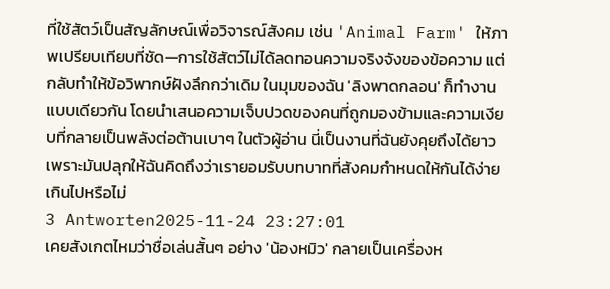ที่ใช้สัตว์เป็นสัญลักษณ์เพื่อวิจารณ์สังคม เช่น 'Animal Farm' ให้ภาพเปรียบเทียบที่ชัด—การใช้สัตว์ไม่ได้ลดทอนความจริงจังของข้อความ แต่กลับทำให้ข้อวิพากษ์ฝังลึกกว่าเดิม ในมุมของฉัน 'ลิงพาดกลอน' ก็ทำงานแบบเดียวกัน โดยนำเสนอความเจ็บปวดของคนที่ถูกมองข้ามและความเงียบที่กลายเป็นพลังต่อต้านเบาๆ ในตัวผู้อ่าน นี่เป็นงานที่ฉันยังคุยถึงได้ยาว เพราะมันปลุกให้ฉันคิดถึงว่าเรายอมรับบทบาทที่สังคมกำหนดให้กันได้ง่ายเกินไปหรือไม่
3 Antworten2025-11-24 23:27:01
เคยสังเกตไหมว่าชื่อเล่นสั้นๆ อย่าง 'น้องหมิว' กลายเป็นเครื่องห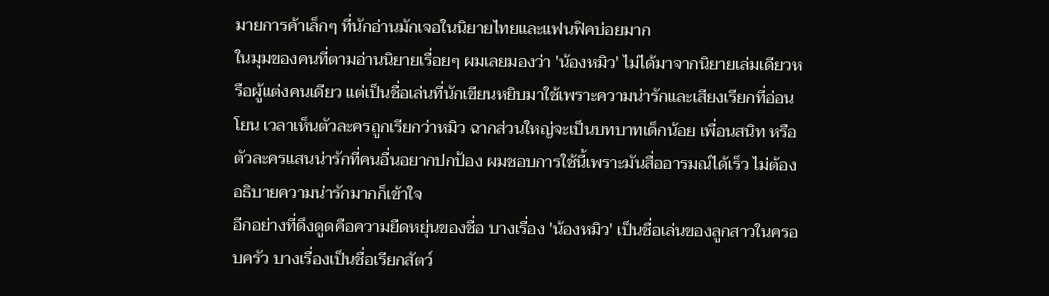มายการค้าเล็กๆ ที่นักอ่านมักเจอในนิยายไทยและแฟนฟิคบ่อยมาก
ในมุมของคนที่ตามอ่านนิยายเรื่อยๆ ผมเลยมองว่า 'น้องหมิว' ไม่ได้มาจากนิยายเล่มเดียวหรือผู้แต่งคนเดียว แต่เป็นชื่อเล่นที่นักเขียนหยิบมาใช้เพราะความน่ารักและเสียงเรียกที่อ่อนโยน เวลาเห็นตัวละครถูกเรียกว่าหมิว ฉากส่วนใหญ่จะเป็นบทบาทเด็กน้อย เพื่อนสนิท หรือตัวละครแสนน่ารักที่คนอื่นอยากปกป้อง ผมชอบการใช้นี้เพราะมันสื่ออารมณ์ได้เร็ว ไม่ต้องอธิบายความน่ารักมากก็เข้าใจ
อีกอย่างที่ดึงดูดคือความยืดหยุ่นของชื่อ บางเรื่อง 'น้องหมิว' เป็นชื่อเล่นของลูกสาวในครอบครัว บางเรื่องเป็นชื่อเรียกสัตว์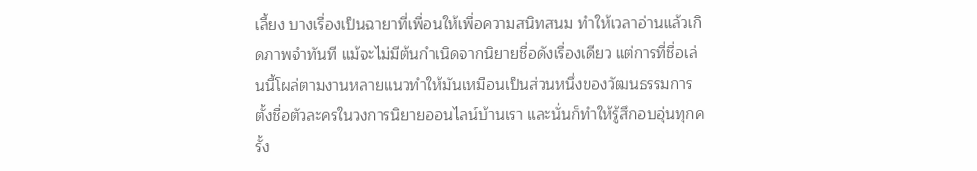เลี้ยง บางเรื่องเป็นฉายาที่เพื่อนให้เพื่อความสนิทสนม ทำให้เวลาอ่านแล้วเกิดภาพจำทันที แม้จะไม่มีต้นกำเนิดจากนิยายชื่อดังเรื่องเดียว แต่การที่ชื่อเล่นนี้โผล่ตามงานหลายแนวทำให้มันเหมือนเป็นส่วนหนึ่งของวัฒนธรรมการตั้งชื่อตัวละครในวงการนิยายออนไลน์บ้านเรา และนั่นก็ทำให้รู้สึกอบอุ่นทุกครั้ง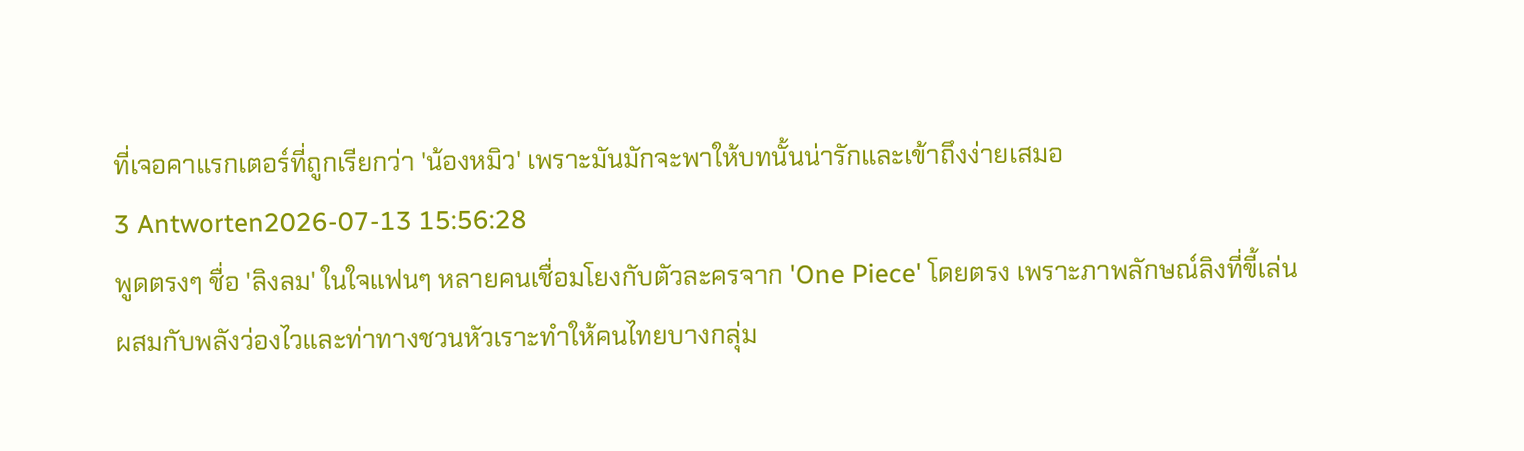ที่เจอคาแรกเตอร์ที่ถูกเรียกว่า 'น้องหมิว' เพราะมันมักจะพาให้บทนั้นน่ารักและเข้าถึงง่ายเสมอ
3 Antworten2026-07-13 15:56:28
พูดตรงๆ ชื่อ 'ลิงลม' ในใจแฟนๆ หลายคนเชื่อมโยงกับตัวละครจาก 'One Piece' โดยตรง เพราะภาพลักษณ์ลิงที่ขี้เล่น ผสมกับพลังว่องไวและท่าทางชวนหัวเราะทำให้คนไทยบางกลุ่ม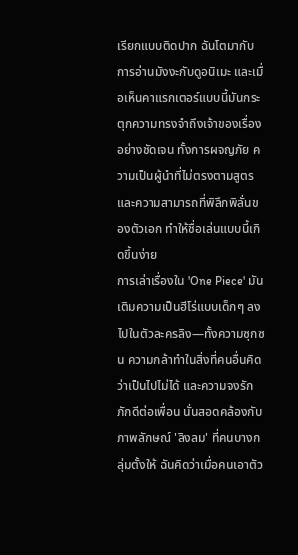เรียกแบบติดปาก ฉันโตมากับการอ่านมังงะกับดูอนิเมะ และเมื่อเห็นคาแรกเตอร์แบบนี้มันกระตุกความทรงจำถึงเจ้าของเรื่องอย่างชัดเจน ทั้งการผจญภัย ความเป็นผู้นำที่ไม่ตรงตามสูตร และความสามารถที่พิลึกพิลั่นของตัวเอก ทำให้ชื่อเล่นแบบนี้เกิดขึ้นง่าย
การเล่าเรื่องใน 'One Piece' มันเติมความเป็นฮีโร่แบบเด็กๆ ลงไปในตัวละครลิง—ทั้งความซุกซน ความกล้าทำในสิ่งที่คนอื่นคิดว่าเป็นไปไม่ได้ และความจงรักภักดีต่อเพื่อน นั่นสอดคล้องกับภาพลักษณ์ 'ลิงลม' ที่คนบางกลุ่มตั้งให้ ฉันคิดว่าเมื่อคนเอาตัว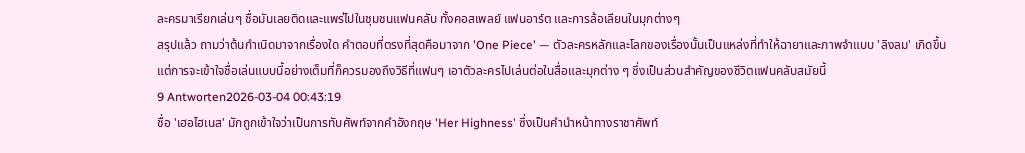ละครมาเรียกเล่นๆ ชื่อมันเลยติดและแพร่ไปในชุมชนแฟนคลับ ทั้งคอสเพลย์ แฟนอาร์ต และการล้อเลียนในมุกต่างๆ
สรุปแล้ว ถามว่าต้นกำเนิดมาจากเรื่องใด คำตอบที่ตรงที่สุดคือมาจาก 'One Piece' — ตัวละครหลักและโลกของเรื่องนั้นเป็นแหล่งที่ทำให้ฉายาและภาพจำแบบ 'ลิงลม' เกิดขึ้น แต่การจะเข้าใจชื่อเล่นแบบนี้อย่างเต็มที่ก็ควรมองถึงวิธีที่แฟนๆ เอาตัวละครไปเล่นต่อในสื่อและมุกต่าง ๆ ซึ่งเป็นส่วนสำคัญของชีวิตแฟนคลับสมัยนี้
9 Antworten2026-03-04 00:43:19
ชื่อ 'เฮอไฮเนส' มักถูกเข้าใจว่าเป็นการทับศัพท์จากคำอังกฤษ 'Her Highness' ซึ่งเป็นคำนำหน้าทางราชาศัพท์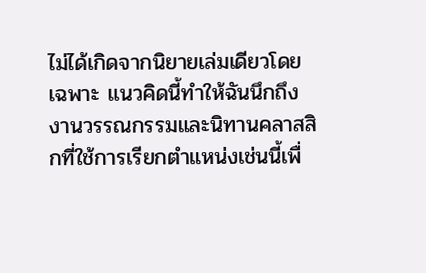ไม่ได้เกิดจากนิยายเล่มเดียวโดยเฉพาะ แนวคิดนี้ทำให้ฉันนึกถึงงานวรรณกรรมและนิทานคลาสสิกที่ใช้การเรียกตำแหน่งเช่นนี้เพื่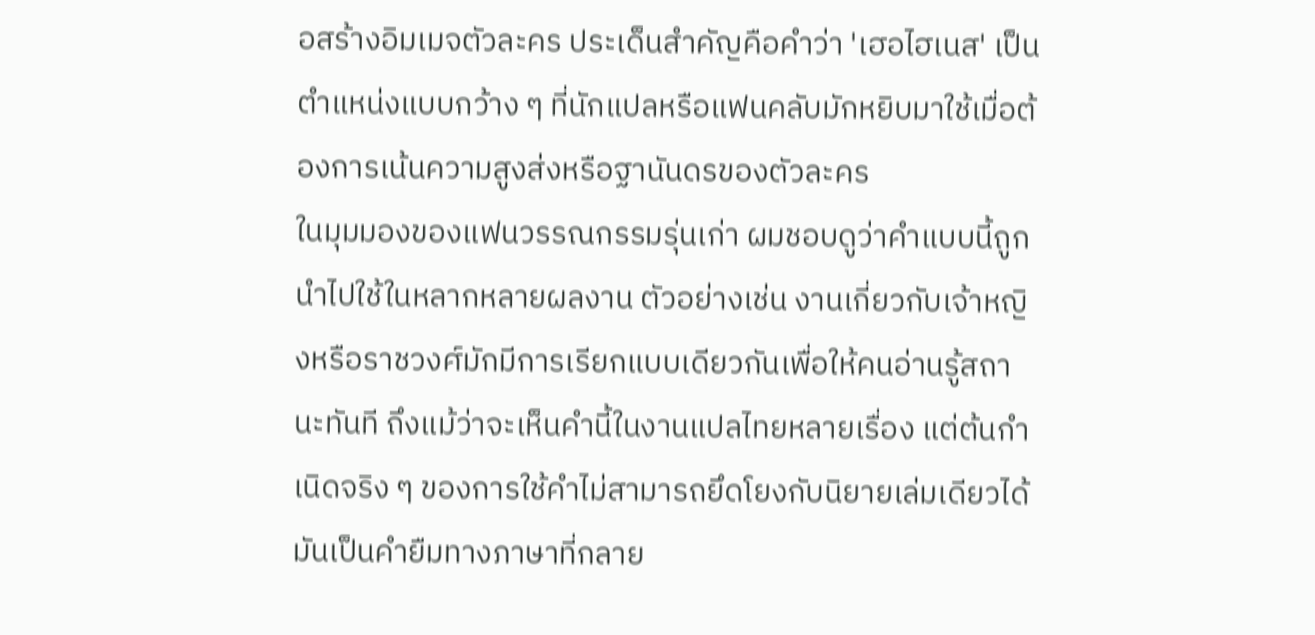อสร้างอิมเมจตัวละคร ประเด็นสำคัญคือคำว่า 'เฮอไฮเนส' เป็นตำแหน่งแบบกว้าง ๆ ที่นักแปลหรือแฟนคลับมักหยิบมาใช้เมื่อต้องการเน้นความสูงส่งหรือฐานันดรของตัวละคร
ในมุมมองของแฟนวรรณกรรมรุ่นเก่า ผมชอบดูว่าคำแบบนี้ถูกนำไปใช้ในหลากหลายผลงาน ตัวอย่างเช่น งานเกี่ยวกับเจ้าหญิงหรือราชวงศ์มักมีการเรียกแบบเดียวกันเพื่อให้คนอ่านรู้สถานะทันที ถึงแม้ว่าจะเห็นคำนี้ในงานแปลไทยหลายเรื่อง แต่ต้นกำเนิดจริง ๆ ของการใช้คำไม่สามารถยึดโยงกับนิยายเล่มเดียวได้ มันเป็นคำยืมทางภาษาที่กลาย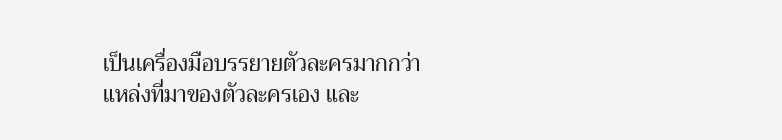เป็นเครื่องมือบรรยายตัวละครมากกว่าแหล่งที่มาของตัวละครเอง และ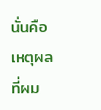นั่นคือเหตุผลที่ผม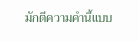มักตีความคำนี้แบบ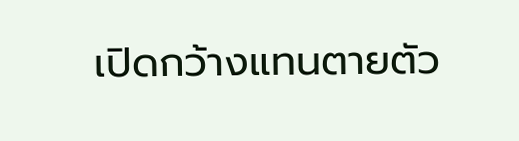เปิดกว้างแทนตายตัว